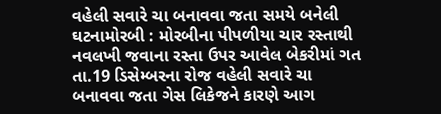વહેલી સવારે ચા બનાવવા જતા સમયે બનેલી ઘટનામોરબી : મોરબીના પીપળીયા ચાર રસ્તાથી નવલખી જવાના રસ્તા ઉપર આવેલ બેકરીમાં ગત તા.19 ડિસેમ્બરના રોજ વહેલી સવારે ચા બનાવવા જતા ગેસ લિકેજને કારણે આગ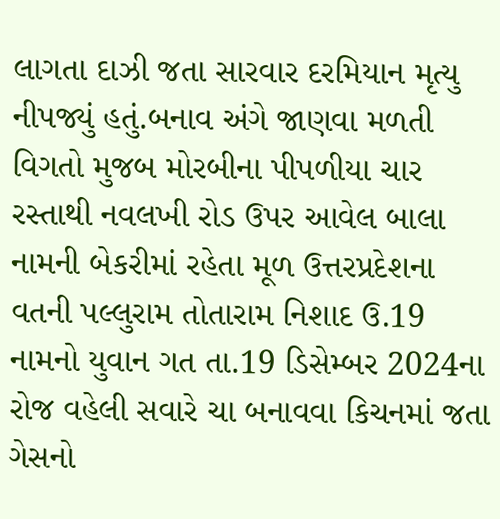લાગતા દાઝી જતા સારવાર દરમિયાન મૃત્યુ નીપજ્યું હતું.બનાવ અંગે જાણવા મળતી વિગતો મુજબ મોરબીના પીપળીયા ચાર રસ્તાથી નવલખી રોડ ઉપર આવેલ બાલા નામની બેકરીમાં રહેતા મૂળ ઉત્તરપ્રદેશના વતની પલ્લુરામ તોતારામ નિશાદ ઉ.19 નામનો યુવાન ગત તા.19 ડિસેમ્બર 2024ના રોજ વહેલી સવારે ચા બનાવવા કિચનમાં જતા ગેસનો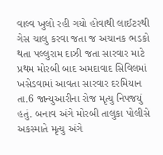વાલ્વ ખુલો રહી ગયો હોવાથી લાઈટરથી ગેસ ચાલુ કરવા જતા જ અચાનક ભડકો થતા પલ્લુરામ દાઝી જતા સારવાર માટે પ્રથમ મોરબી બાદ અમદાવાદ સિવિલમાં ખસેડવામાં આવતા સારવાર દરમિયાન તા.6 જાન્યુઆરીના રોજ મૃત્યુ નિપજયું હતું. બનાવ અંગે મોરબી તાલુકા પોલીસે અકસ્માતે મૃત્યુ અંગે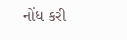નોંધ કરી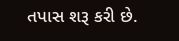તપાસ શરૂ કરી છે.